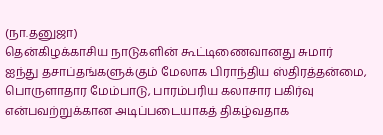(நா.தனுஜா)
தென்கிழக்காசிய நாடுகளின் கூட்டிணைவானது சுமார் ஐந்து தசாப்தங்களுக்கும் மேலாக பிராந்திய ஸ்திரத்தன்மை, பொருளாதார மேம்பாடு, பாரம்பரிய கலாசார பகிர்வு என்பவற்றுக்கான அடிப்படையாகத் திகழ்வதாக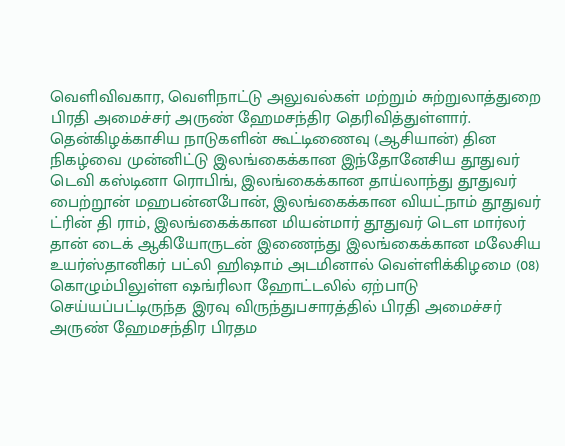வெளிவிவகார, வெளிநாட்டு அலுவல்கள் மற்றும் சுற்றுலாத்துறை பிரதி அமைச்சர் அருண் ஹேமசந்திர தெரிவித்துள்ளார்.
தென்கிழக்காசிய நாடுகளின் கூட்டிணைவு (ஆசியான்) தின நிகழ்வை முன்னிட்டு இலங்கைக்கான இந்தோனேசிய தூதுவர் டெவி கஸ்டினா ரொபிங், இலங்கைக்கான தாய்லாந்து தூதுவர் பைற்றூன் மஹபன்னபோன், இலங்கைக்கான வியட்நாம் தூதுவர் ட்ரின் தி ராம், இலங்கைக்கான மியன்மார் தூதுவர் டௌ மார்லர் தான் டைக் ஆகியோருடன் இணைந்து இலங்கைக்கான மலேசிய உயர்ஸ்தானிகர் பட்லி ஹிஷாம் அடமினால் வெள்ளிக்கிழமை (08) கொழும்பிலுள்ள ஷங்ரிலா ஹோட்டலில் ஏற்பாடு செய்யப்பட்டிருந்த இரவு விருந்துபசாரத்தில் பிரதி அமைச்சர் அருண் ஹேமசந்திர பிரதம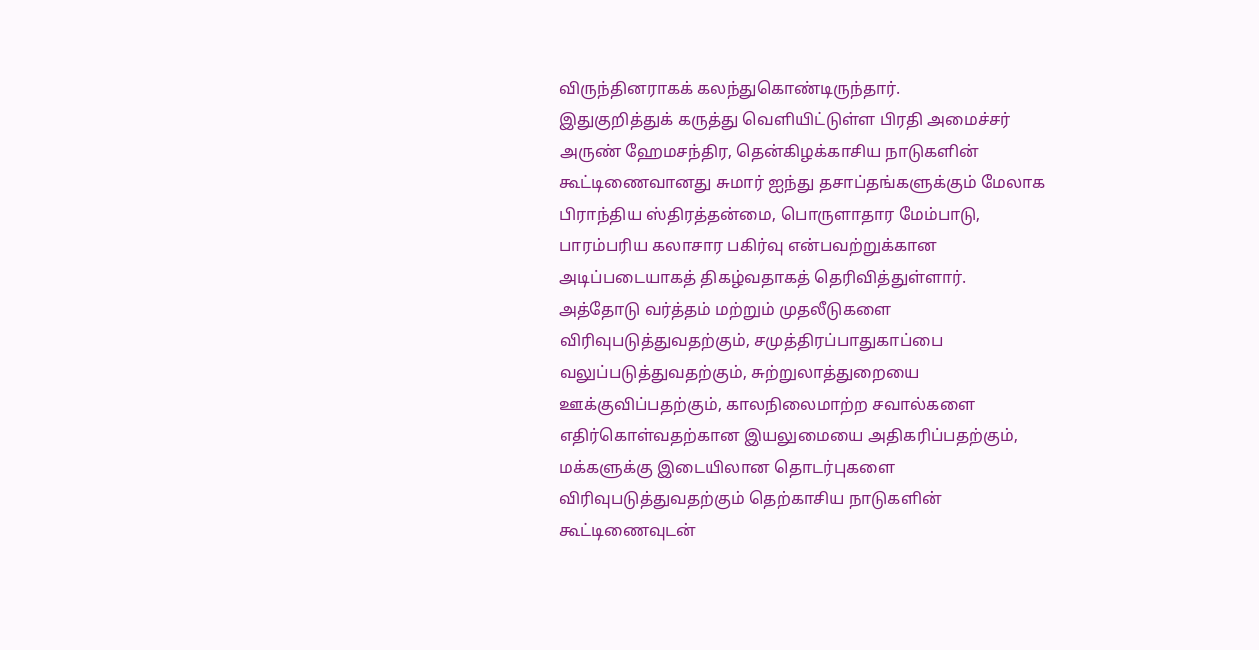விருந்தினராகக் கலந்துகொண்டிருந்தார்.
இதுகுறித்துக் கருத்து வெளியிட்டுள்ள பிரதி அமைச்சர் அருண் ஹேமசந்திர, தென்கிழக்காசிய நாடுகளின் கூட்டிணைவானது சுமார் ஐந்து தசாப்தங்களுக்கும் மேலாக பிராந்திய ஸ்திரத்தன்மை, பொருளாதார மேம்பாடு, பாரம்பரிய கலாசார பகிர்வு என்பவற்றுக்கான அடிப்படையாகத் திகழ்வதாகத் தெரிவித்துள்ளார்.
அத்தோடு வர்த்தம் மற்றும் முதலீடுகளை விரிவுபடுத்துவதற்கும், சமுத்திரப்பாதுகாப்பை வலுப்படுத்துவதற்கும், சுற்றுலாத்துறையை ஊக்குவிப்பதற்கும், காலநிலைமாற்ற சவால்களை எதிர்கொள்வதற்கான இயலுமையை அதிகரிப்பதற்கும், மக்களுக்கு இடையிலான தொடர்புகளை விரிவுபடுத்துவதற்கும் தெற்காசிய நாடுகளின் கூட்டிணைவுடன்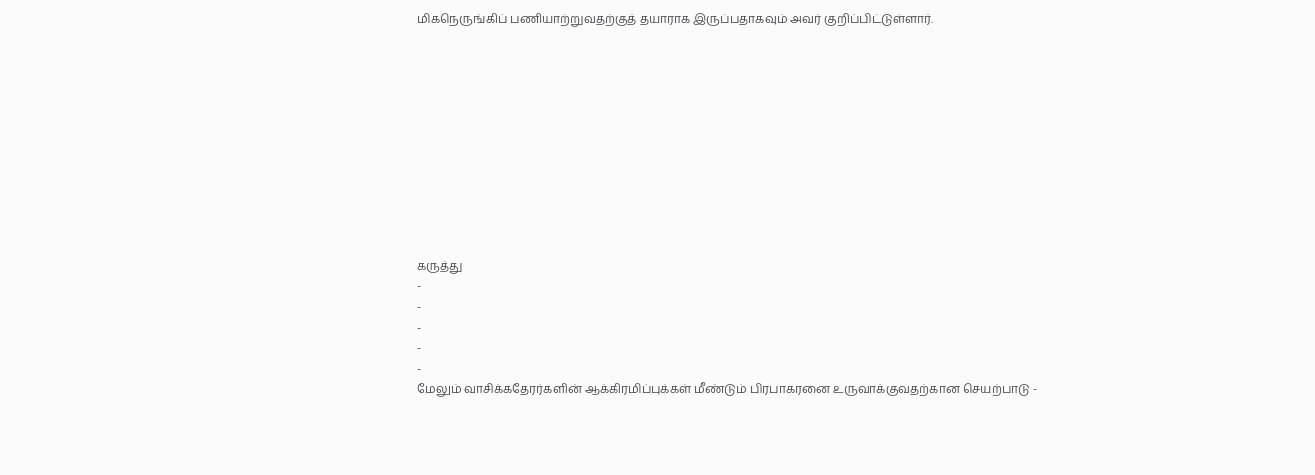மிகநெருங்கிப் பணியாற்றுவதற்குத் தயாராக இருப்பதாகவும் அவர் குறிப்பிட்டுள்ளார்.











கருத்து
-
-
-
-
-
மேலும் வாசிக்கதேரர்களின் ஆக்கிரமிப்புக்கள் மீண்டும் பிரபாகரனை உருவாக்குவதற்கான செயற்பாடு -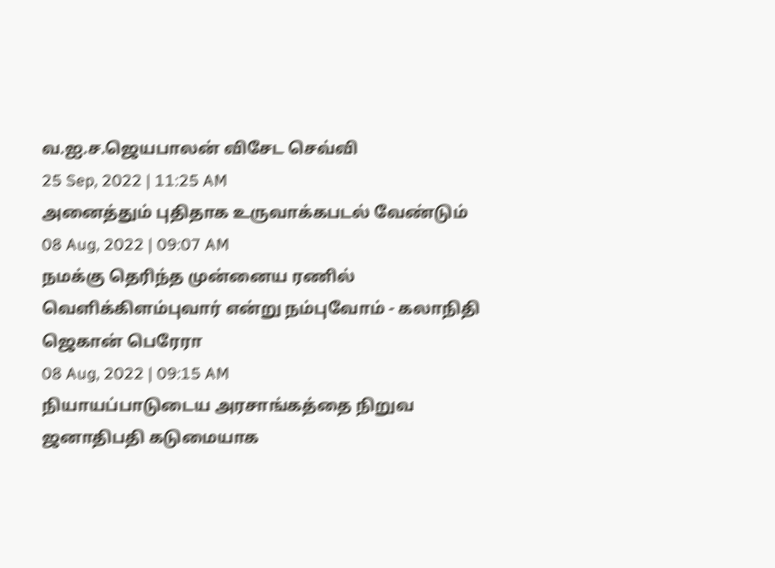வ.ஐ.ச.ஜெயபாலன் விசேட செவ்வி
25 Sep, 2022 | 11:25 AM
அனைத்தும் புதிதாக உருவாக்கபடல் வேண்டும்
08 Aug, 2022 | 09:07 AM
நமக்கு தெரிந்த முன்னைய ரணில் வெளிக்கிளம்புவார் என்று நம்புவோம் - கலாநிதி ஜெகான் பெரேரா
08 Aug, 2022 | 09:15 AM
நியாயப்பாடுடைய அரசாங்கத்தை நிறுவ ஜனாதிபதி கடுமையாக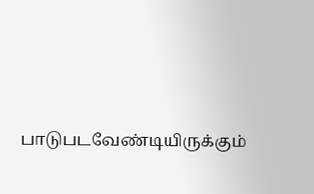பாடுபடவேண்டியிருக்கும்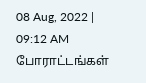08 Aug, 2022 | 09:12 AM
போராட்டங்கள்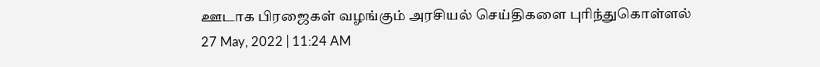ஊடாக பிரஜைகள் வழங்கும் அரசியல் செய்திகளை புரிந்துகொள்ளல்
27 May, 2022 | 11:24 AM